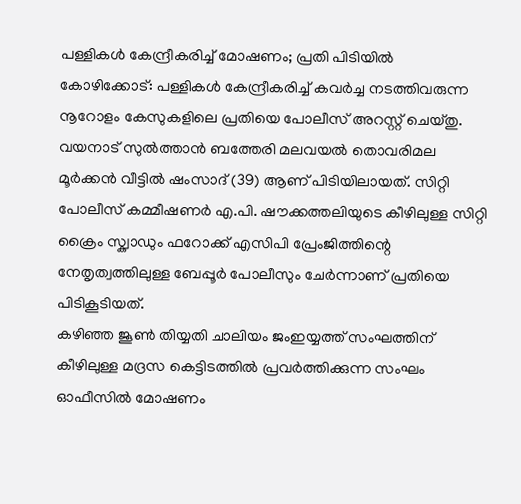പള്ളികൾ കേന്ദ്രീകരിച്ച് മോഷണം; പ്രതി പിടിയിൽ
കോഴിക്കോട്: പള്ളികൾ കേന്ദ്രീകരിച്ച് കവർച്ച നടത്തിവരുന്ന നൂറോളം കേസുകളിലെ പ്രതിയെ പോലീസ് അറസ്റ്റ് ചെയ്തു. വയനാട് സുൽത്താൻ ബത്തേരി മലവയൽ തൊവരിമല മൂർക്കൻ വീട്ടിൽ ഷംസാദ് (39) ആണ് പിടിയിലായത്. സിറ്റി പോലീസ് കമ്മീഷണർ എ.പി. ഷൗക്കത്തലിയുടെ കീഴിലുള്ള സിറ്റി ക്രൈം സ്ക്വാഡും ഫറോക്ക് എസിപി പ്രേംജിത്തിന്റെ നേതൃത്വത്തിലുള്ള ബേപ്പൂർ പോലീസും ചേർന്നാണ് പ്രതിയെ പിടികൂടിയത്.
കഴിഞ്ഞ ജൂൺ തിയ്യതി ചാലിയം ജംഇയ്യത്ത് സംഘത്തിന് കീഴിലുള്ള മദ്രസ കെട്ടിടത്തിൽ പ്രവർത്തിക്കുന്ന സംഘം ഓഫീസിൽ മോഷണം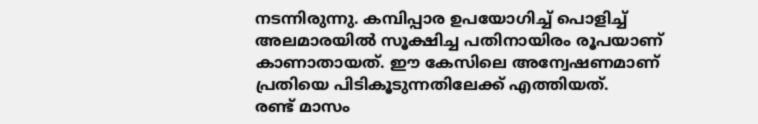നടന്നിരുന്നു. കമ്പിപ്പാര ഉപയോഗിച്ച് പൊളിച്ച് അലമാരയിൽ സൂക്ഷിച്ച പതിനായിരം രൂപയാണ് കാണാതായത്. ഈ കേസിലെ അന്വേഷണമാണ് പ്രതിയെ പിടികൂടുന്നതിലേക്ക് എത്തിയത്.
രണ്ട് മാസം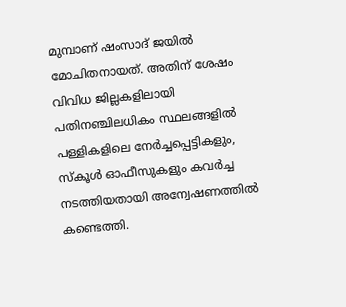മുമ്പാണ് ഷംസാദ് ജയിൽ മോചിതനായത്. അതിന് ശേഷം വിവിധ ജില്ലകളിലായി പതിനഞ്ചിലധികം സ്ഥലങ്ങളിൽ പള്ളികളിലെ നേർച്ചപ്പെട്ടികളും, സ്കൂൾ ഓഫീസുകളും കവർച്ച നടത്തിയതായി അന്വേഷണത്തിൽ കണ്ടെത്തി.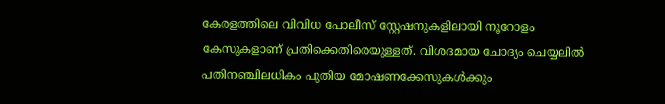കേരളത്തിലെ വിവിധ പോലീസ് സ്റ്റേഷനുകളിലായി നൂറോളം കേസുകളാണ് പ്രതിക്കെതിരെയുള്ളത്. വിശദമായ ചോദ്യം ചെയ്യലിൽ പതിനഞ്ചിലധികം പുതിയ മോഷണക്കേസുകൾക്കും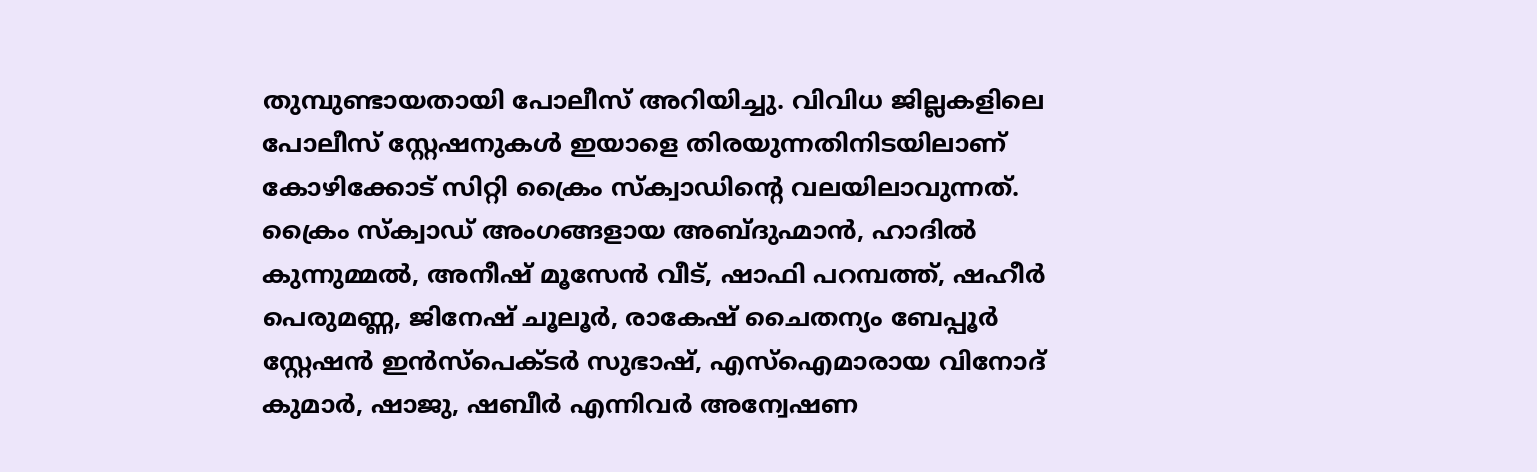തുമ്പുണ്ടായതായി പോലീസ് അറിയിച്ചു. വിവിധ ജില്ലകളിലെ പോലീസ് സ്റ്റേഷനുകൾ ഇയാളെ തിരയുന്നതിനിടയിലാണ് കോഴിക്കോട് സിറ്റി ക്രൈം സ്ക്വാഡിൻ്റെ വലയിലാവുന്നത്.
ക്രൈം സ്ക്വാഡ് അംഗങ്ങളായ അബ്ദുഹ്മാൻ, ഹാദിൽ കുന്നുമ്മൽ, അനീഷ് മൂസേൻ വീട്, ഷാഫി പറമ്പത്ത്, ഷഹീർ പെരുമണ്ണ, ജിനേഷ് ചൂലൂർ, രാകേഷ് ചൈതന്യം ബേപ്പൂർ സ്റ്റേഷൻ ഇൻസ്പെക്ടർ സുഭാഷ്, എസ്ഐമാരായ വിനോദ് കുമാർ, ഷാജു, ഷബീർ എന്നിവർ അന്വേഷണ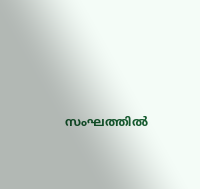സംഘത്തിൽ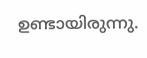ഉണ്ടായിരുന്നു.